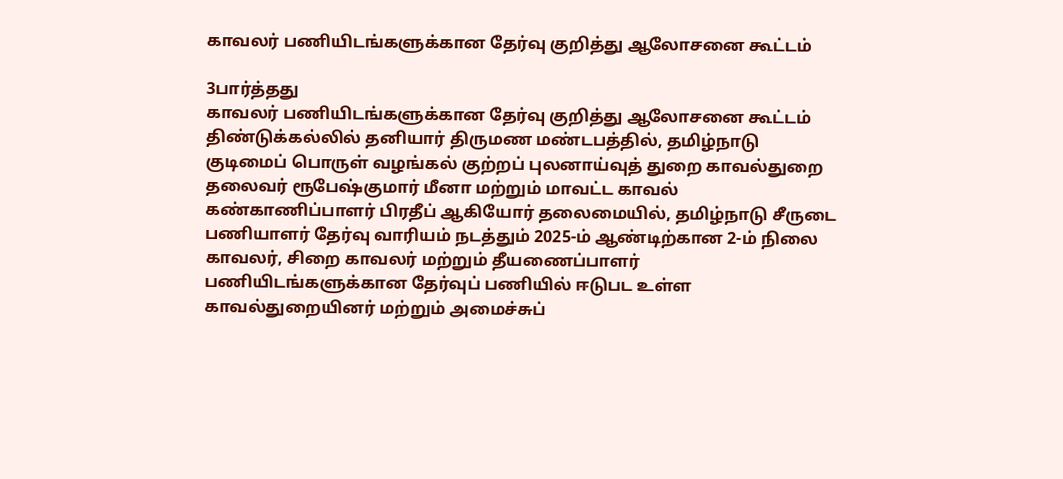காவலர் பணியிடங்களுக்கான தேர்வு குறித்து ஆலோசனை கூட்டம்

3பார்த்தது
காவலர் பணியிடங்களுக்கான தேர்வு குறித்து ஆலோசனை கூட்டம்
திண்டுக்கல்லில் தனியார் திருமண மண்டபத்தில், தமிழ்நாடு குடிமைப் பொருள் வழங்கல் குற்றப் புலனாய்வுத் துறை காவல்துறை தலைவர் ரூபேஷ்குமார் மீனா மற்றும் மாவட்ட காவல் கண்காணிப்பாளர் பிரதீப் ஆகியோர் தலைமையில், தமிழ்நாடு சீருடை பணியாளர் தேர்வு வாரியம் நடத்தும் 2025-ம் ஆண்டிற்கான 2-ம் நிலை காவலர், சிறை காவலர் மற்றும் தீயணைப்பாளர் பணியிடங்களுக்கான தேர்வுப் பணியில் ஈடுபட உள்ள காவல்துறையினர் மற்றும் அமைச்சுப்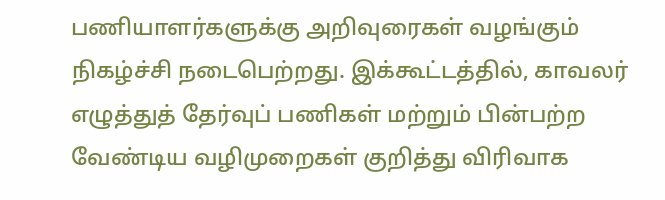பணியாளர்களுக்கு அறிவுரைகள் வழங்கும் நிகழ்ச்சி நடைபெற்றது. இக்கூட்டத்தில், காவலர் எழுத்துத் தேர்வுப் பணிகள் மற்றும் பின்பற்ற வேண்டிய வழிமுறைகள் குறித்து விரிவாக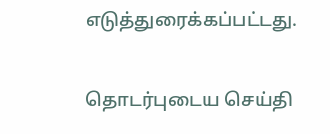எடுத்துரைக்கப்பட்டது.

தொடர்புடைய செய்தி